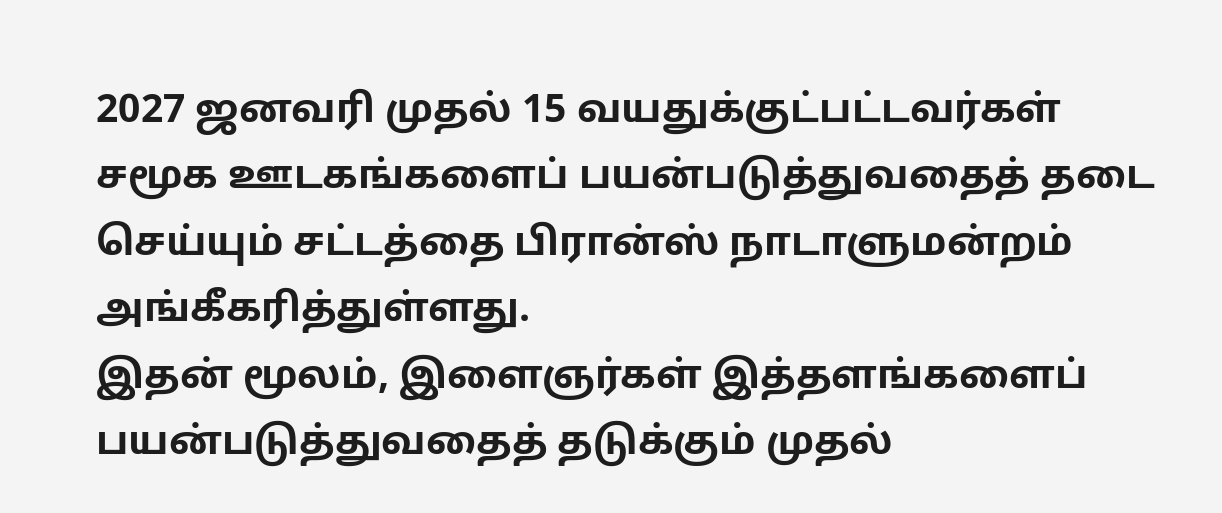2027 ஜனவரி முதல் 15 வயதுக்குட்பட்டவர்கள் சமூக ஊடகங்களைப் பயன்படுத்துவதைத் தடை செய்யும் சட்டத்தை பிரான்ஸ் நாடாளுமன்றம் அங்கீகரித்துள்ளது.
இதன் மூலம், இளைஞர்கள் இத்தளங்களைப் பயன்படுத்துவதைத் தடுக்கும் முதல்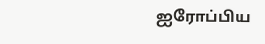ஐரோப்பிய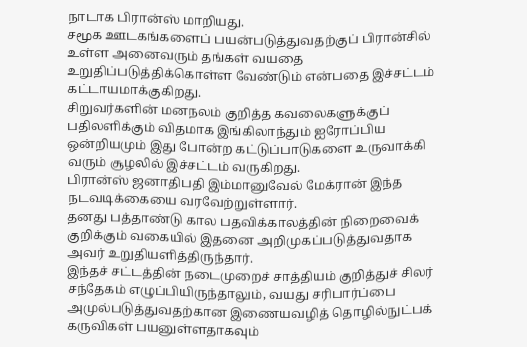நாடாக பிரான்ஸ் மாறியது.
சமூக ஊடகங்களைப் பயன்படுத்துவதற்குப் பிரான்சில் உள்ள அனைவரும் தங்கள் வயதை உறுதிப்படுத்திக்கொள்ள வேண்டும் என்பதை இச்சட்டம் கட்டாயமாக்குகிறது.
சிறுவர்களின் மனநலம் குறித்த கவலைகளுக்குப் பதிலளிக்கும் விதமாக இங்கிலாந்தும் ஐரோப்பிய ஒன்றியமும் இது போன்ற கட்டுப்பாடுகளை உருவாக்கி வரும் சூழலில் இச்சட்டம் வருகிறது.
பிரான்ஸ் ஜனாதிபதி இம்மானுவேல் மேக்ரான் இந்த நடவடிக்கையை வரவேற்றுள்ளார்.
தனது பத்தாண்டு கால பதவிக்காலத்தின் நிறைவைக் குறிக்கும் வகையில் இதனை அறிமுகப்படுத்துவதாக அவர் உறுதியளித்திருந்தார்.
இந்தச் சட்டத்தின் நடைமுறைச் சாத்தியம் குறித்துச் சிலர் சந்தேகம் எழுப்பியிருந்தாலும், வயது சரிபார்ப்பை அமுல்படுத்துவதற்கான இணையவழித் தொழில்நுட்பக் கருவிகள் பயனுள்ளதாகவும்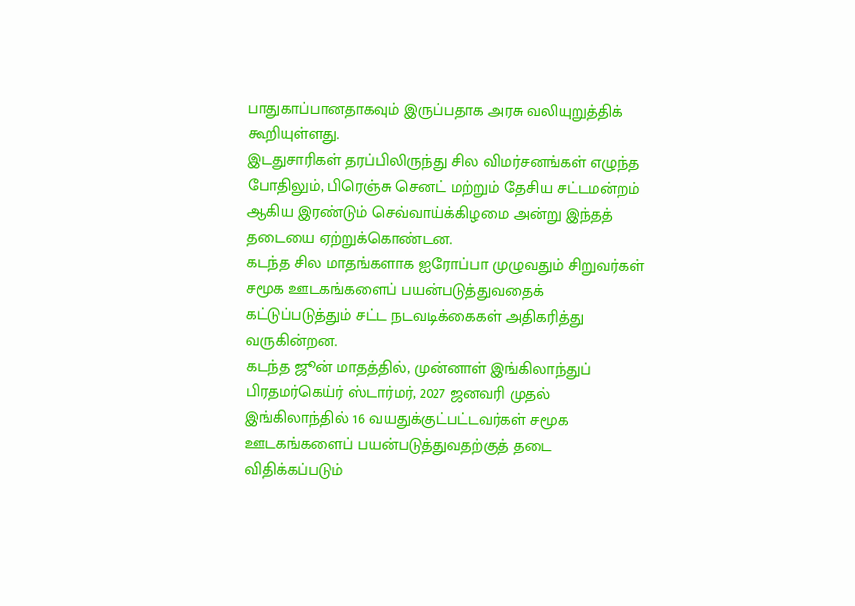பாதுகாப்பானதாகவும் இருப்பதாக அரசு வலியுறுத்திக் கூறியுள்ளது.
இடதுசாரிகள் தரப்பிலிருந்து சில விமர்சனங்கள் எழுந்த போதிலும், பிரெஞ்சு செனட் மற்றும் தேசிய சட்டமன்றம் ஆகிய இரண்டும் செவ்வாய்க்கிழமை அன்று இந்தத் தடையை ஏற்றுக்கொண்டன.
கடந்த சில மாதங்களாக ஐரோப்பா முழுவதும் சிறுவர்கள் சமூக ஊடகங்களைப் பயன்படுத்துவதைக் கட்டுப்படுத்தும் சட்ட நடவடிக்கைகள் அதிகரித்து வருகின்றன.
கடந்த ஜூன் மாதத்தில், முன்னாள் இங்கிலாந்துப் பிரதமர்கெய்ர் ஸ்டார்மர், 2027 ஜனவரி முதல் இங்கிலாந்தில் 16 வயதுக்குட்பட்டவர்கள் சமூக ஊடகங்களைப் பயன்படுத்துவதற்குத் தடை விதிக்கப்படும்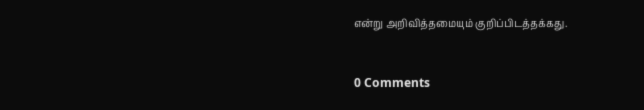என்று அறிவித்தமையும் குறிப்பிடத்தக்கது.



0 Comments